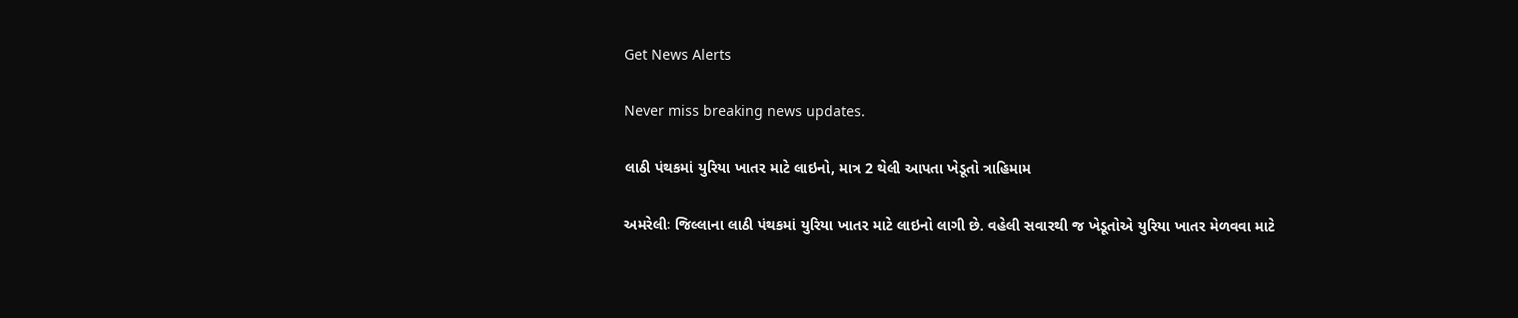Get News Alerts

Never miss breaking news updates.

લાઠી પંથકમાં યુરિયા ખાતર માટે લાઇનો, માત્ર 2 થેલી આપતા ખેડૂતો ત્રાહિમામ

અમરેલીઃ જિલ્લાના લાઠી પંથકમાં યુરિયા ખાતર માટે લાઇનો લાગી છે. વહેલી સવારથી જ ખેડૂતોએ યુરિયા ખાતર મેળવવા માટે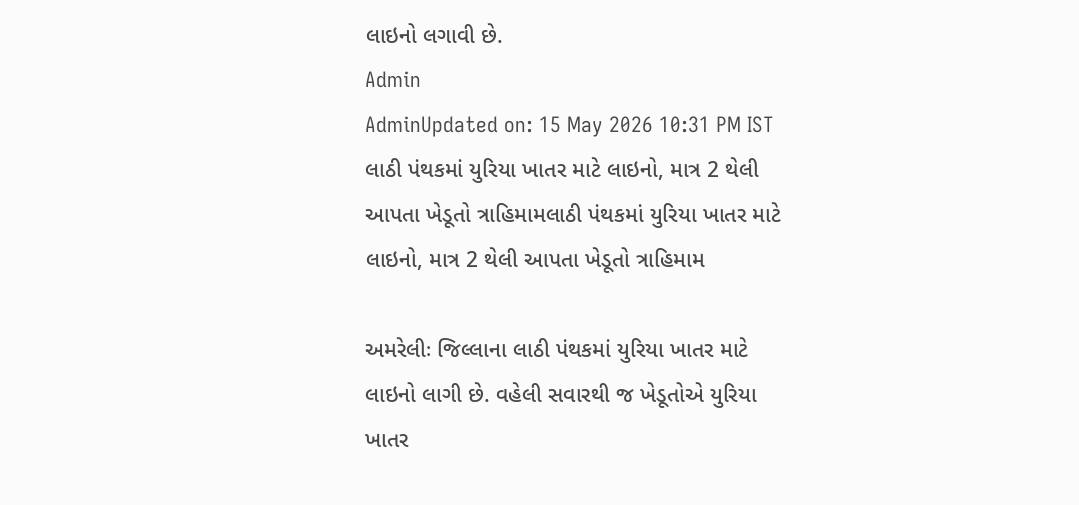લાઇનો લગાવી છે.
Admin
AdminUpdated on: 15 May 2026 10:31 PM IST
લાઠી પંથકમાં યુરિયા ખાતર માટે લાઇનો, માત્ર 2 થેલી આપતા ખેડૂતો ત્રાહિમામલાઠી પંથકમાં યુરિયા ખાતર માટે લાઇનો, માત્ર 2 થેલી આપતા ખેડૂતો ત્રાહિમામ

અમરેલીઃ જિલ્લાના લાઠી પંથકમાં યુરિયા ખાતર માટે લાઇનો લાગી છે. વહેલી સવારથી જ ખેડૂતોએ યુરિયા ખાતર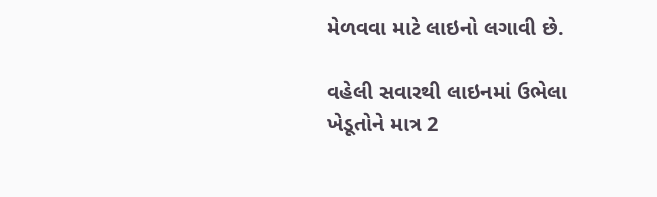મેળવવા માટે લાઇનો લગાવી છે.

વહેલી સવારથી લાઇનમાં ઉભેલા ખેડૂતોને માત્ર 2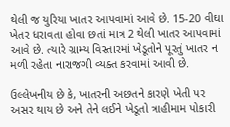થેલી જ યુરિયા ખાતર આપવામાં આવે છે. 15-20 વીઘા ખેતર ધરાવતા હોવા છતાં માત્ર 2 થેલી ખાતર આપવામાં આવે છે. ત્યારે ગ્રામ્ય વિસ્તારમાં ખેડૂતોને પૂરતું ખાતર ન મળી રહેતા નારાજગી વ્યક્ત કરવામાં આવી છે.

ઉલ્લેખનીય છે કે, ખાતરની અછતને કારણે ખેતી પર અસર થાય છે અને તેને લઈને ખેડૂતો ત્રાહીમામ પોકારી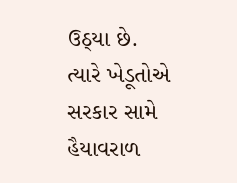ઉઠ્યા છે. ત્યારે ખેડૂતોએ સરકાર સામે હૈયાવરાળ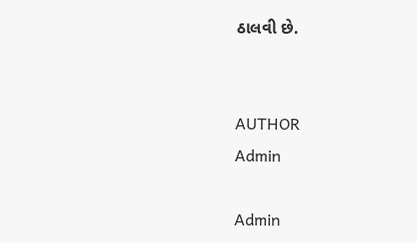ઠાલવી છે.


AUTHOR
Admin

Admin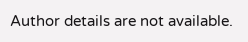Author details are not available.